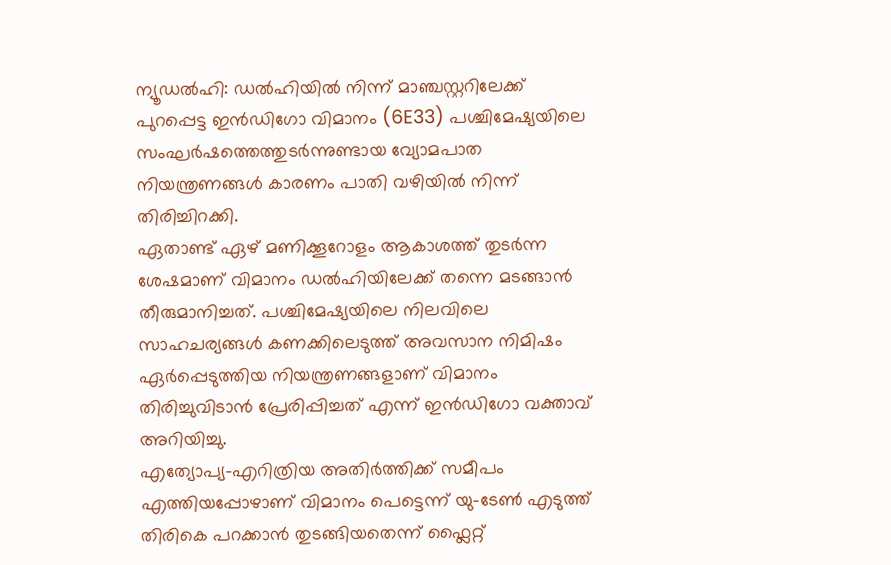ന്യൂഡൽഹി: ഡൽഹിയിൽ നിന്ന് മാഞ്ചസ്റ്ററിലേക്ക് പുറപ്പെട്ട ഇൻഡിഗോ വിമാനം (6E33) പശ്ചിമേഷ്യയിലെ സംഘർഷത്തെത്തുടർന്നുണ്ടായ വ്യോമപാത നിയന്ത്രണങ്ങൾ കാരണം പാതി വഴിയിൽ നിന്ന് തിരിച്ചിറക്കി.
ഏതാണ്ട് ഏഴ് മണിക്കൂറോളം ആകാശത്ത് തുടർന്ന ശേഷമാണ് വിമാനം ഡൽഹിയിലേക്ക് തന്നെ മടങ്ങാൻ തീരുമാനിച്ചത്. പശ്ചിമേഷ്യയിലെ നിലവിലെ സാഹചര്യങ്ങൾ കണക്കിലെടുത്ത് അവസാന നിമിഷം ഏർപ്പെടുത്തിയ നിയന്ത്രണങ്ങളാണ് വിമാനം തിരിച്ചുവിടാൻ പ്രേരിപ്പിച്ചത് എന്ന് ഇൻഡിഗോ വക്താവ് അറിയിച്ചു.
എത്യോപ്യ-എറിത്രിയ അതിർത്തിക്ക് സമീപം എത്തിയപ്പോഴാണ് വിമാനം പെട്ടെന്ന് യു-ടേൺ എടുത്ത് തിരികെ പറക്കാൻ തുടങ്ങിയതെന്ന് ഫ്ലൈറ്റ്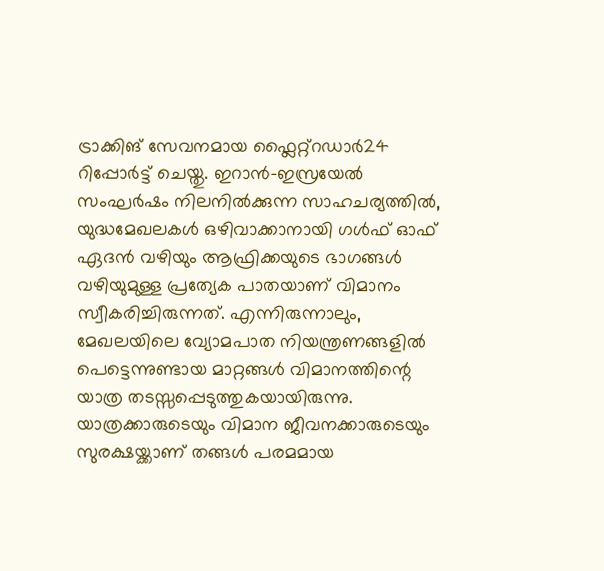ട്രാക്കിങ് സേവനമായ ഫ്ലൈറ്റ്റഡാർ24 റിപ്പോർട്ട് ചെയ്തു. ഇറാൻ-ഇസ്രയേൽ സംഘർഷം നിലനിൽക്കുന്ന സാഹചര്യത്തിൽ, യുദ്ധമേഖലകൾ ഒഴിവാക്കാനായി ഗൾഫ് ഓഫ് ഏദൻ വഴിയും ആഫ്രിക്കയുടെ ഭാഗങ്ങൾ വഴിയുമുള്ള പ്രത്യേക പാതയാണ് വിമാനം സ്വീകരിച്ചിരുന്നത്. എന്നിരുന്നാലും, മേഖലയിലെ വ്യോമപാത നിയന്ത്രണങ്ങളിൽ പെട്ടെന്നുണ്ടായ മാറ്റങ്ങൾ വിമാനത്തിന്റെ യാത്ര തടസ്സപ്പെടുത്തുകയായിരുന്നു.
യാത്രക്കാരുടെയും വിമാന ജീവനക്കാരുടെയും സുരക്ഷയ്ക്കാണ് തങ്ങൾ പരമമായ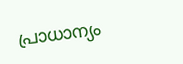പ്രാധാന്യം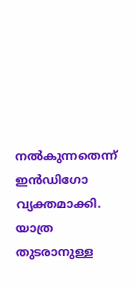നൽകുന്നതെന്ന് ഇൻഡിഗോ വ്യക്തമാക്കി. യാത്ര തുടരാനുള്ള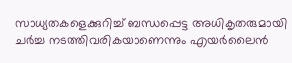സാധ്യതകളെക്കുറിച്ച് ബന്ധപ്പെട്ട അധികൃതരുമായി ചർച്ച നടത്തിവരികയാണെന്നും എയർലൈൻ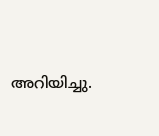അറിയിച്ചു.